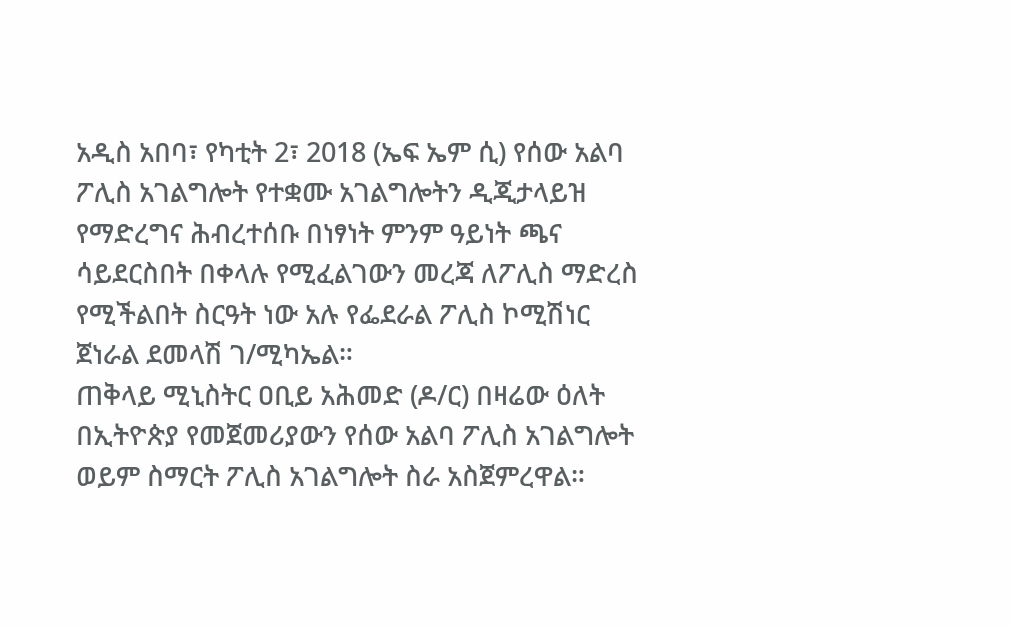አዲስ አበባ፣ የካቲት 2፣ 2018 (ኤፍ ኤም ሲ) የሰው አልባ ፖሊስ አገልግሎት የተቋሙ አገልግሎትን ዲጂታላይዝ የማድረግና ሕብረተሰቡ በነፃነት ምንም ዓይነት ጫና ሳይደርስበት በቀላሉ የሚፈልገውን መረጃ ለፖሊስ ማድረስ የሚችልበት ስርዓት ነው አሉ የፌደራል ፖሊስ ኮሚሽነር ጀነራል ደመላሽ ገ/ሚካኤል።
ጠቅላይ ሚኒስትር ዐቢይ አሕመድ (ዶ/ር) በዛሬው ዕለት በኢትዮጵያ የመጀመሪያውን የሰው አልባ ፖሊስ አገልግሎት ወይም ስማርት ፖሊስ አገልግሎት ስራ አስጀምረዋል።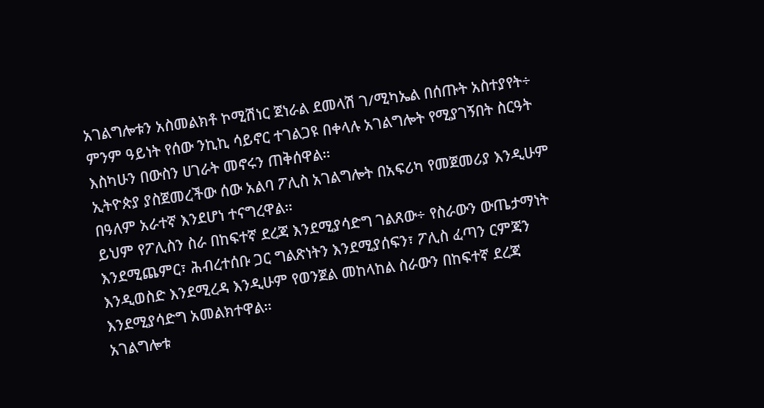አገልግሎቱን አስመልክቶ ኮሚሽነር ጀነራል ደመላሽ ገ/ሚካኤል በሰጡት አስተያየት÷ ምንም ዓይነት የሰው ንኪኪ ሳይኖር ተገልጋዩ በቀላሉ አገልግሎት የሚያገኝበት ስርዓት እስካሁን በውስን ሀገራት መኖሩን ጠቅሰዋል።
ኢትዮጵያ ያስጀመረችው ሰው አልባ ፖሊስ አገልግሎት በአፍሪካ የመጀመሪያ እንዲሁም በዓለም አራተኛ እንደሆነ ተናግረዋል።
ይህም የፖሊስን ስራ በከፍተኛ ደረጃ እንደሚያሳድግ ገልጸው÷ የስራውን ውጤታማነት እንደሚጨምር፣ ሕብረተሰቡ ጋር ግልጽነትን እንደሚያሰፍን፣ ፖሊስ ፈጣን ርምጃን እንዲወስድ እንደሚረዳ እንዲሁም የወንጀል መከላከል ስራውን በከፍተኛ ደረጃ እንደሚያሳድግ አመልክተዋል።
አገልግሎቱ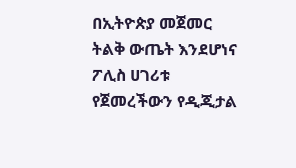በኢትዮጵያ መጀመር ትልቅ ውጤት እንደሆነና ፖሊስ ሀገሪቱ የጀመረችውን የዲጂታል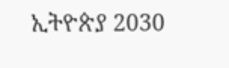ኢትዮጵያ 2030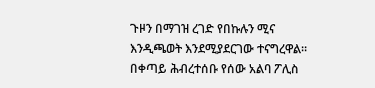ጉዞን በማገዝ ረገድ የበኩሉን ሚና እንዲጫወት እንደሚያደርገው ተናግረዋል።
በቀጣይ ሕብረተሰቡ የሰው አልባ ፖሊስ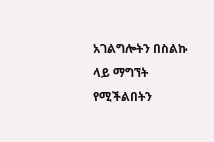አገልግሎትን በስልኩ ላይ ማግኘት የሚችልበትን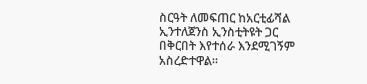ስርዓት ለመፍጠር ከአርቲፊሻል ኢንተለጀንስ ኢንስቲትዩት ጋር በቅርበት እየተሰራ እንደሚገኝም አስረድተዋል።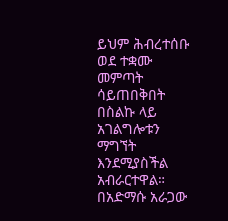ይህም ሕብረተሰቡ ወደ ተቋሙ መምጣት ሳይጠበቅበት በስልኩ ላይ አገልግሎቱን ማግኘት እንደሚያስችል አብራርተዋል።
በአድማሱ አራጋው